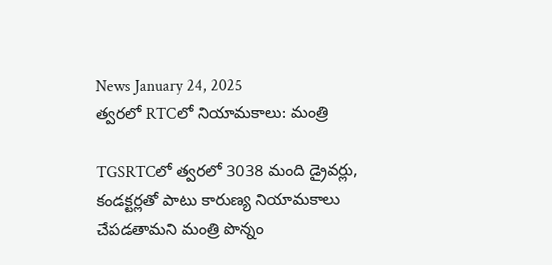News January 24, 2025
త్వరలో RTCలో నియామకాలు: మంత్రి

TGSRTCలో త్వరలో 3038 మంది డ్రైవర్లు, కండక్టర్లతో పాటు కారుణ్య నియామకాలు చేపడతామని మంత్రి పొన్నం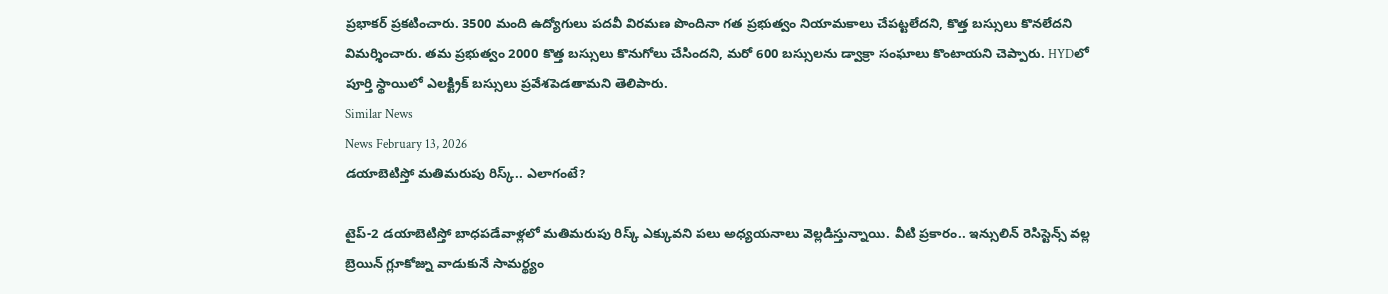ప్రభాకర్ ప్రకటించారు. 3500 మంది ఉద్యోగులు పదవీ విరమణ పొందినా గత ప్రభుత్వం నియామకాలు చేపట్టలేదని, కొత్త బస్సులు కొనలేదని విమర్శించారు. తమ ప్రభుత్వం 2000 కొత్త బస్సులు కొనుగోలు చేసిందని, మరో 600 బస్సులను డ్వాక్రా సంఘాలు కొంటాయని చెప్పారు. HYDలో పూర్తి స్థాయిలో ఎలక్ట్రిక్ బస్సులు ప్రవేశపెడతామని తెలిపారు.
Similar News
News February 13, 2026
డయాబెటిస్తో మతిమరుపు రిస్క్.. ఎలాగంటే?

టైప్-2 డయాబెటిస్తో బాధపడేవాళ్లలో మతిమరుపు రిస్క్ ఎక్కువని పలు అధ్యయనాలు వెల్లడిస్తున్నాయి. వీటి ప్రకారం.. ఇన్సులిన్ రెసిస్టెన్స్ వల్ల బ్రెయిన్ గ్లూకోజ్ను వాడుకునే సామర్థ్యం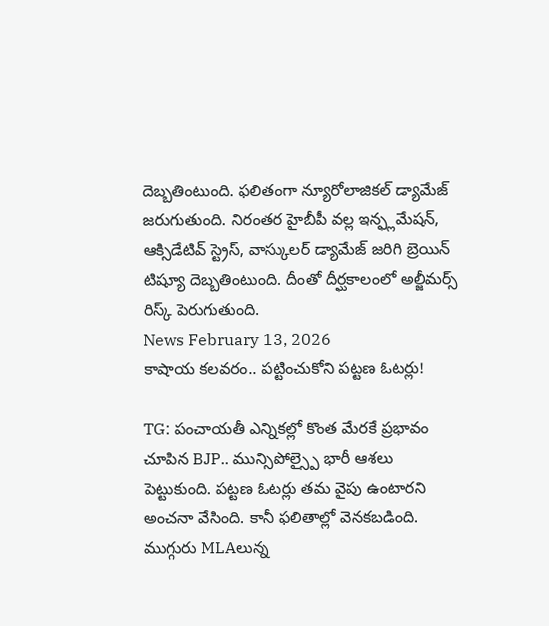దెబ్బతింటుంది. ఫలితంగా న్యూరోలాజికల్ డ్యామేజ్ జరుగుతుంది. నిరంతర హైబీపీ వల్ల ఇన్ఫ్లమేషన్, ఆక్సిడేటివ్ స్ట్రెస్, వాస్కులర్ డ్యామేజ్ జరిగి బ్రెయిన్ టిష్యూ దెబ్బతింటుంది. దీంతో దీర్ఘకాలంలో అల్జీమర్స్ రిస్క్ పెరుగుతుంది.
News February 13, 2026
కాషాయ కలవరం.. పట్టించుకోని పట్టణ ఓటర్లు!

TG: పంచాయతీ ఎన్నికల్లో కొంత మేరకే ప్రభావం చూపిన BJP.. మున్సిపోల్స్పై భారీ ఆశలు పెట్టుకుంది. పట్టణ ఓటర్లు తమ వైపు ఉంటారని అంచనా వేసింది. కానీ ఫలితాల్లో వెనకబడింది. ముగ్గురు MLAలున్న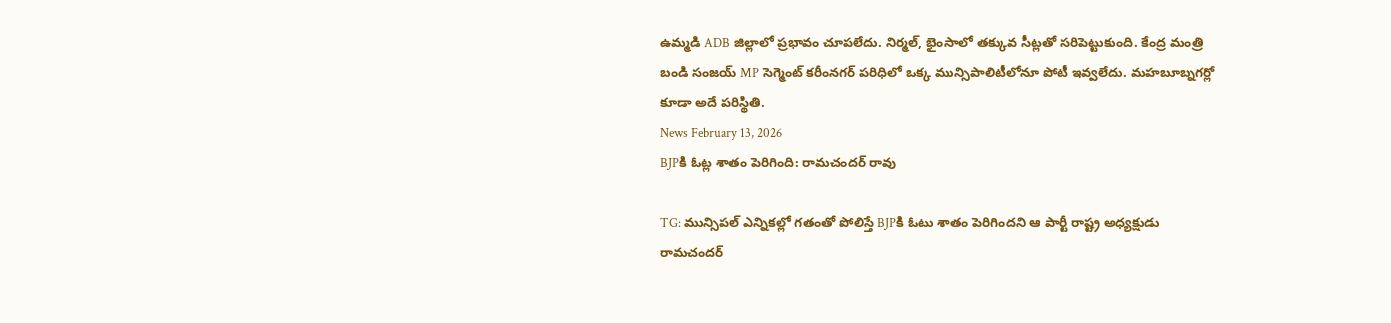ఉమ్మడి ADB జిల్లాలో ప్రభావం చూపలేదు. నిర్మల్, భైంసాలో తక్కువ సీట్లతో సరిపెట్టుకుంది. కేంద్ర మంత్రి బండి సంజయ్ MP సెగ్మెంట్ కరీంనగర్ పరిధిలో ఒక్క మున్సిపాలిటీలోనూ పోటీ ఇవ్వలేదు. మహబూబ్నగర్లో కూడా అదే పరిస్థితి.
News February 13, 2026
BJPకి ఓట్ల శాతం పెరిగింది: రామచందర్ రావు

TG: మున్సిపల్ ఎన్నికల్లో గతంతో పోలిస్తే BJPకి ఓటు శాతం పెరిగిందని ఆ పార్టీ రాష్ట్ర అధ్యక్షుడు రామచందర్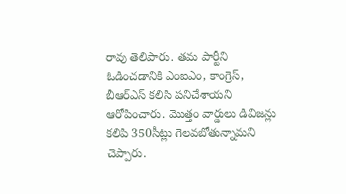రావు తెలిపారు. తమ పార్టీని ఓడించడానికి ఎంఐఎం, కాంగ్రెస్, బీఆర్ఎస్ కలిసి పనిచేశాయని ఆరోపించారు. మొత్తం వార్డులు డివిజన్లు కలిపి 350సీట్లు గెలవబోతున్నామని చెప్పారు.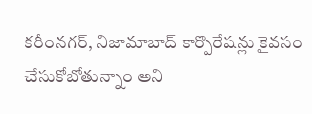కరీంనగర్, నిజామాబాద్ కార్పొరేషన్లు కైవసం చేసుకోబోతున్నాం అని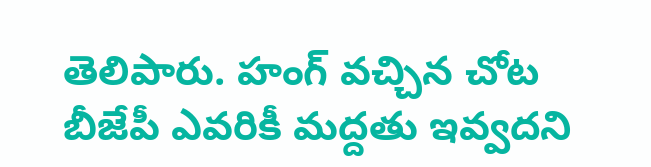తెలిపారు. హంగ్ వచ్చిన చోట బీజేపీ ఎవరికీ మద్దతు ఇవ్వదని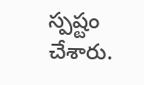స్పష్టం చేశారు.